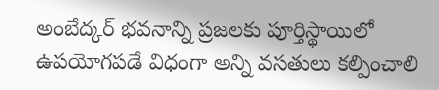అంబేద్కర్ భవనాన్ని ప్రజలకు పూర్తిస్థాయిలో ఉపయోగపడే విధంగా అన్ని వసతులు కల్పించాలి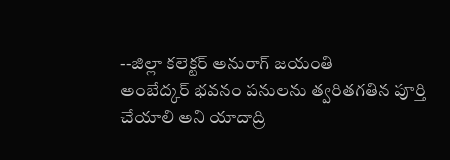--జిల్లా కలెక్టర్ అనురాగ్ జయంతి
అంబేద్కర్ భవనం పనులను త్వరితగతిన పూర్తి చేయాలి అని యాదాద్రి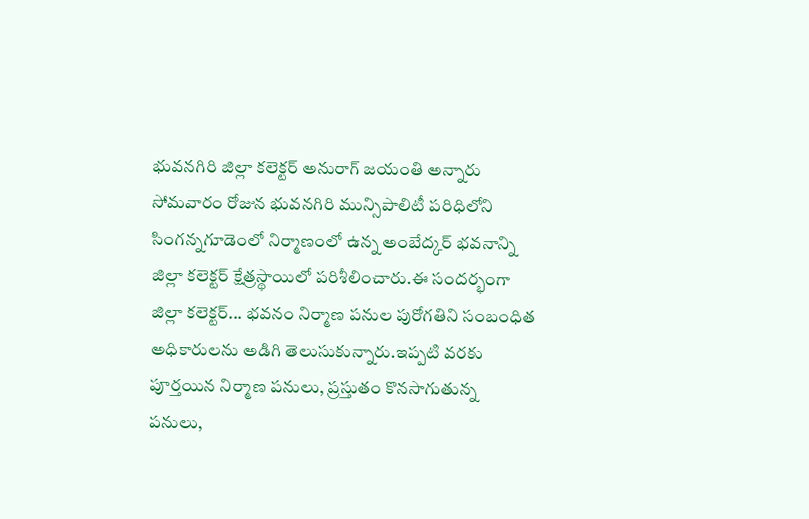భువనగిరి జిల్లా కలెక్టర్ అనురాగ్ జయంతి అన్నారు సోమవారం రోజున భువనగిరి మున్సిపాలిటీ పరిధిలోని సింగన్నగూడెంలో నిర్మాణంలో ఉన్న అంబేద్కర్ భవనాన్ని జిల్లా కలెక్టర్ క్షేత్రస్థాయిలో పరిశీలించారు.ఈ సందర్భంగా జిల్లా కలెక్టర్... భవనం నిర్మాణ పనుల పురోగతిని సంబంధిత అధికారులను అడిగి తెలుసుకున్నారు.ఇప్పటి వరకు పూర్తయిన నిర్మాణ పనులు, ప్రస్తుతం కొనసాగుతున్న పనులు,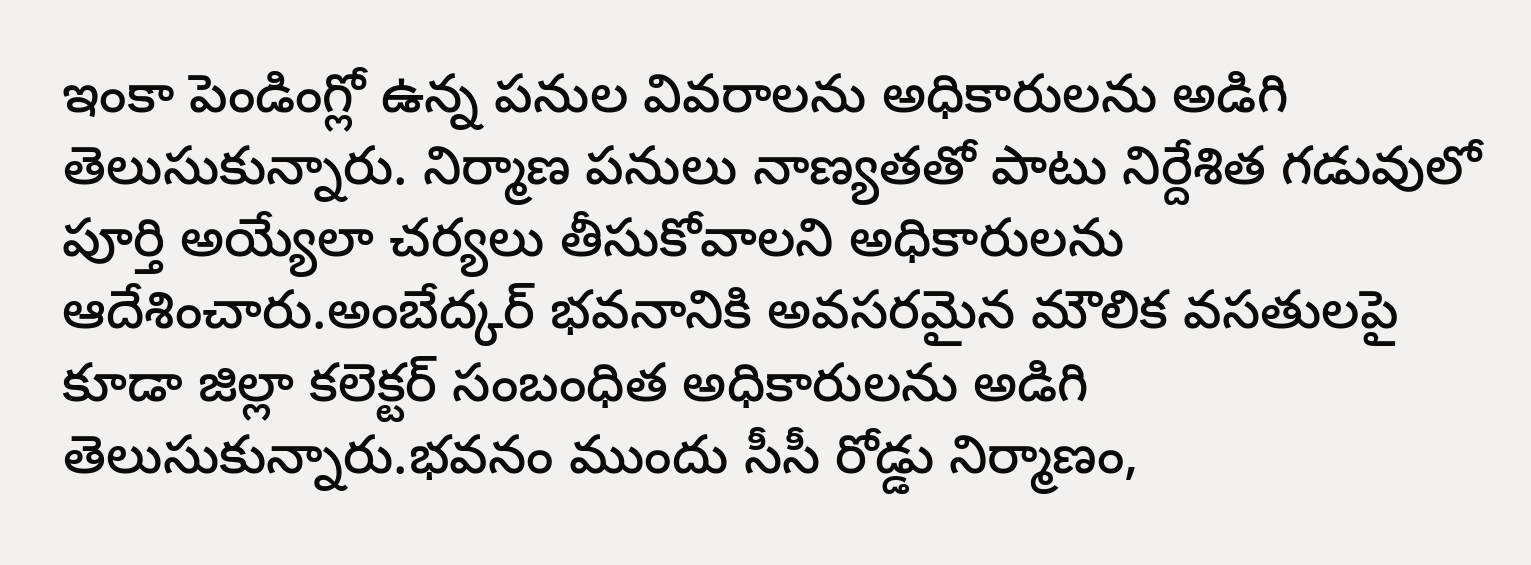ఇంకా పెండింగ్లో ఉన్న పనుల వివరాలను అధికారులను అడిగి తెలుసుకున్నారు. నిర్మాణ పనులు నాణ్యతతో పాటు నిర్దేశిత గడువులో పూర్తి అయ్యేలా చర్యలు తీసుకోవాలని అధికారులను ఆదేశించారు.అంబేద్కర్ భవనానికి అవసరమైన మౌలిక వసతులపై కూడా జిల్లా కలెక్టర్ సంబంధిత అధికారులను అడిగి తెలుసుకున్నారు.భవనం ముందు సీసీ రోడ్డు నిర్మాణం,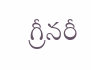గ్రీనరీ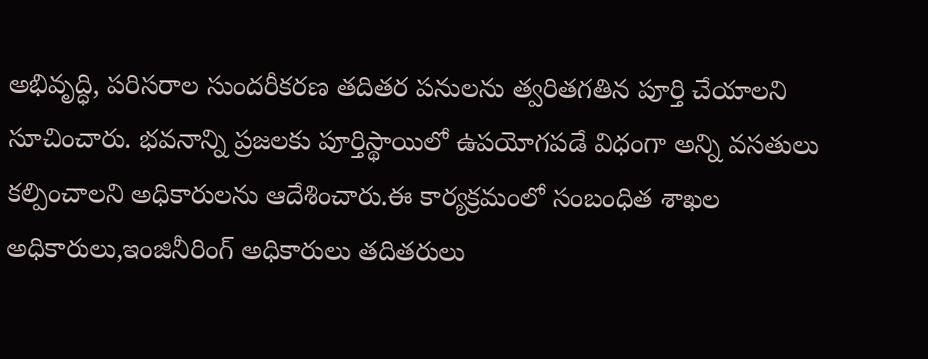అభివృద్ధి, పరిసరాల సుందరీకరణ తదితర పనులను త్వరితగతిన పూర్తి చేయాలని సూచించారు. భవనాన్ని ప్రజలకు పూర్తిస్థాయిలో ఉపయోగపడే విధంగా అన్ని వసతులు కల్పించాలని అధికారులను ఆదేశించారు.ఈ కార్యక్రమంలో సంబంధిత శాఖల అధికారులు,ఇంజినీరింగ్ అధికారులు తదితరులు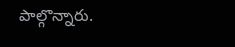పాల్గొన్నారు.